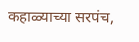कहाळ्याच्या सरपंच,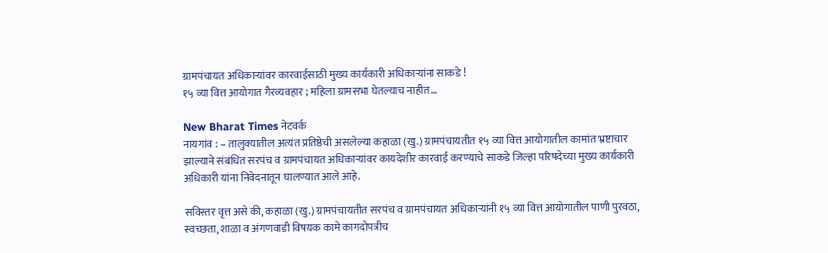ग्रामपंचायत अधिकाऱ्यांवर कारवाईसाठी मुख्य कार्यकारी अधिकाऱ्यांना साकडे !
१५ व्या वित्त आयोगात गैरव्यवहार ; महिला ग्रामसभा घेतल्याच नाहीत…

New Bharat Times नेटवर्क
नायगांव : – तालुक्यातील अत्यंत प्रतिष्ठेची असलेल्या कहाळा (खु.) ग्रामपंचायतीत १५ व्या वित्त आयोगातील कामांत भ्रष्टाचार झाल्याने संबंधित सरपंच व ग्रामपंचायत अधिकाऱ्यांवर कायदेशीर कारवाई करण्याचे साकडे जिल्हा परिषदेच्या मुख्य कार्यकारी अधिकारी यांना निवेदनातून घालण्यात आले आहे.

सविस्तर वृत्त असे की, कहाळा (खु.) ग्रामपंचायतीत सरपंच व ग्रामपंचायत अधिकाऱ्यांनी १५ व्या वित्त आयोगातील पाणी पुरवठा, स्वच्छता, शाळा व अंगणवाडी विषयक कामे कागदोपत्रीच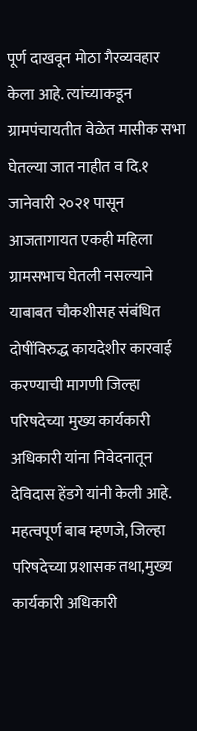पूर्ण दाखवून मोठा गैरव्यवहार केला आहे. त्यांच्याकडून ग्रामपंचायतीत वेळेत मासीक सभा घेतल्या जात नाहीत व दि.१ जानेवारी २०२१ पासून आजतागायत एकही महिला ग्रामसभाच घेतली नसल्याने याबाबत चौकशीसह संबंधित दोषींविरुद्ध कायदेशीर कारवाई करण्याची मागणी जिल्हा परिषदेच्या मुख्य कार्यकारी अधिकारी यांना निवेदनातून देविदास हेंडगे यांनी केली आहे.
महत्वपूर्ण बाब म्हणजे, जिल्हा परिषदेच्या प्रशासक तथा,मुख्य कार्यकारी अधिकारी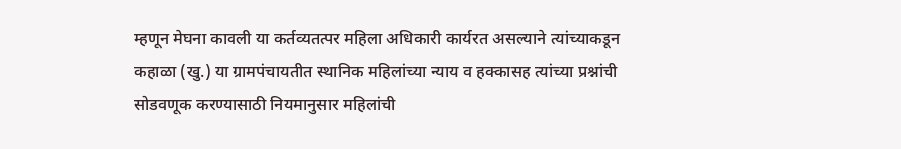म्हणून मेघना कावली या कर्तव्यतत्पर महिला अधिकारी कार्यरत असल्याने त्यांच्याकडून कहाळा (खु.) या ग्रामपंचायतीत स्थानिक महिलांच्या न्याय व हक्कासह त्यांच्या प्रश्नांची सोडवणूक करण्यासाठी नियमानुसार महिलांची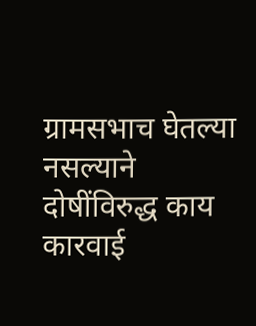ग्रामसभाच घेतल्या नसल्याने दोषींविरुद्ध काय कारवाई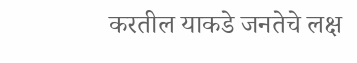करतील याकडे जनतेचे लक्ष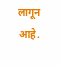लागून आहे.